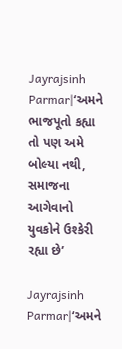Jayrajsinh Parmar|‘અમને ભાજપૂતો કહ્યા તો પણ અમે બોલ્યા નથી, સમાજના આગેવાનો યુવકોને ઉશ્કેરી રહ્યા છે’

Jayrajsinh Parmar|‘અમને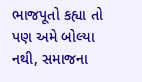ભાજપૂતો કહ્યા તો પણ અમે બોલ્યા નથી, સમાજના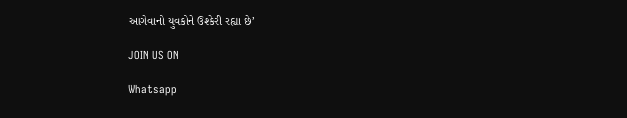આગેવાનો યુવકોને ઉશ્કેરી રહ્યા છે’

JOIN US ON

Whatsapp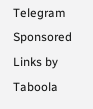Telegram
Sponsored Links by Taboola